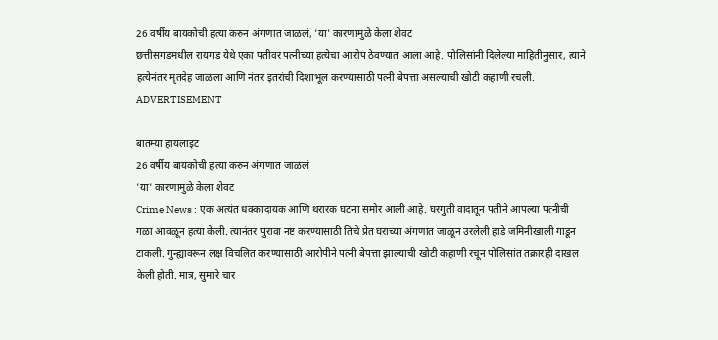26 वर्षीय बायकोची हत्या करुन अंगणात जाळलं, 'या' कारणामुळे केला शेवट
छत्तीसगडमधील रायगड येथे एका पतीवर पत्नीच्या हत्येचा आरोप ठेवण्यात आला आहे. पोलिसांनी दिलेल्या माहितीनुसार, त्याने हत्येनंतर मृतदेह जाळला आणि नंतर इतरांची दिशाभूल करण्यासाठी पत्नी बेपत्ता असल्याची खोटी कहाणी रचली.
ADVERTISEMENT

बातम्या हायलाइट
26 वर्षीय बायकोची हत्या करुन अंगणात जाळलं
'या' कारणामुळे केला शेवट
Crime News : एक अत्यंत धक्कादायक आणि थरारक घटना समोर आली आहे. घरगुती वादातून पतीने आपल्या पत्नीची गळा आवळून हत्या केली. त्यानंतर पुरावा नष्ट करण्यासाठी तिचे प्रेत घराच्या अंगणात जाळून उरलेली हाडे जमिनीखाली गाडून टाकली. गुन्ह्यावरून लक्ष विचलित करण्यासाठी आरोपीने पत्नी बेपत्ता झाल्याची खोटी कहाणी रचून पोलिसांत तक्रारही दाखल केली होती. मात्र, सुमारे चार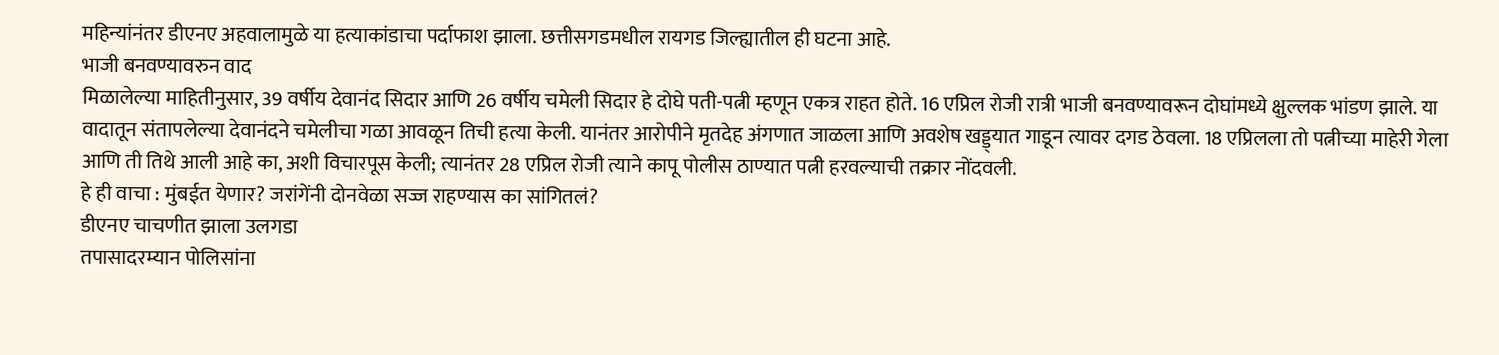महिन्यांनंतर डीएनए अहवालामुळे या हत्याकांडाचा पर्दाफाश झाला. छत्तीसगडमधील रायगड जिल्ह्यातील ही घटना आहे.
भाजी बनवण्यावरुन वाद
मिळालेल्या माहितीनुसार, 39 वर्षीय देवानंद सिदार आणि 26 वर्षीय चमेली सिदार हे दोघे पती-पत्नी म्हणून एकत्र राहत होते. 16 एप्रिल रोजी रात्री भाजी बनवण्यावरून दोघांमध्ये क्षुल्लक भांडण झाले. या वादातून संतापलेल्या देवानंदने चमेलीचा गळा आवळून तिची हत्या केली. यानंतर आरोपीने मृतदेह अंगणात जाळला आणि अवशेष खड्ड्यात गाडून त्यावर दगड ठेवला. 18 एप्रिलला तो पत्नीच्या माहेरी गेला आणि ती तिथे आली आहे का, अशी विचारपूस केली; त्यानंतर 28 एप्रिल रोजी त्याने कापू पोलीस ठाण्यात पत्नी हरवल्याची तक्रार नोंदवली.
हे ही वाचा : मुंबईत येणार? जरांगेंनी दोनवेळा सज्ज राहण्यास का सांगितलं?
डीएनए चाचणीत झाला उलगडा
तपासादरम्यान पोलिसांना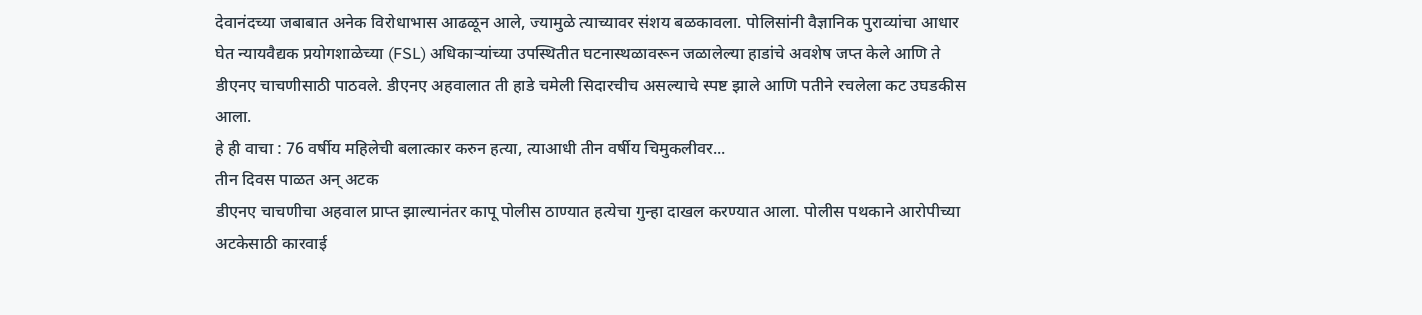देवानंदच्या जबाबात अनेक विरोधाभास आढळून आले, ज्यामुळे त्याच्यावर संशय बळकावला. पोलिसांनी वैज्ञानिक पुराव्यांचा आधार घेत न्यायवैद्यक प्रयोगशाळेच्या (FSL) अधिकाऱ्यांच्या उपस्थितीत घटनास्थळावरून जळालेल्या हाडांचे अवशेष जप्त केले आणि ते डीएनए चाचणीसाठी पाठवले. डीएनए अहवालात ती हाडे चमेली सिदारचीच असल्याचे स्पष्ट झाले आणि पतीने रचलेला कट उघडकीस आला.
हे ही वाचा : 76 वर्षीय महिलेची बलात्कार करुन हत्या, त्याआधी तीन वर्षीय चिमुकलीवर...
तीन दिवस पाळत अन् अटक
डीएनए चाचणीचा अहवाल प्राप्त झाल्यानंतर कापू पोलीस ठाण्यात हत्येचा गुन्हा दाखल करण्यात आला. पोलीस पथकाने आरोपीच्या अटकेसाठी कारवाई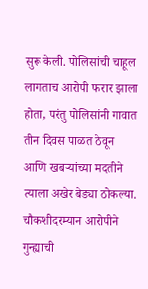सुरू केली. पोलिसांची चाहूल लागताच आरोपी फरार झाला होता, परंतु पोलिसांनी गावात तीन दिवस पाळत ठेवून आणि खबऱ्यांच्या मदतीने त्याला अखेर बेड्या ठोकल्या. चौकशीदरम्यान आरोपीने गुन्ह्याची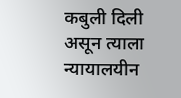कबुली दिली असून त्याला न्यायालयीन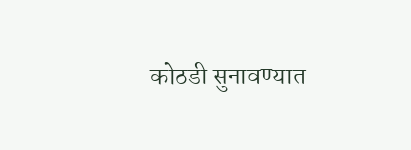कोठडी सुनावण्यात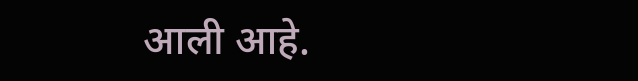आली आहे.